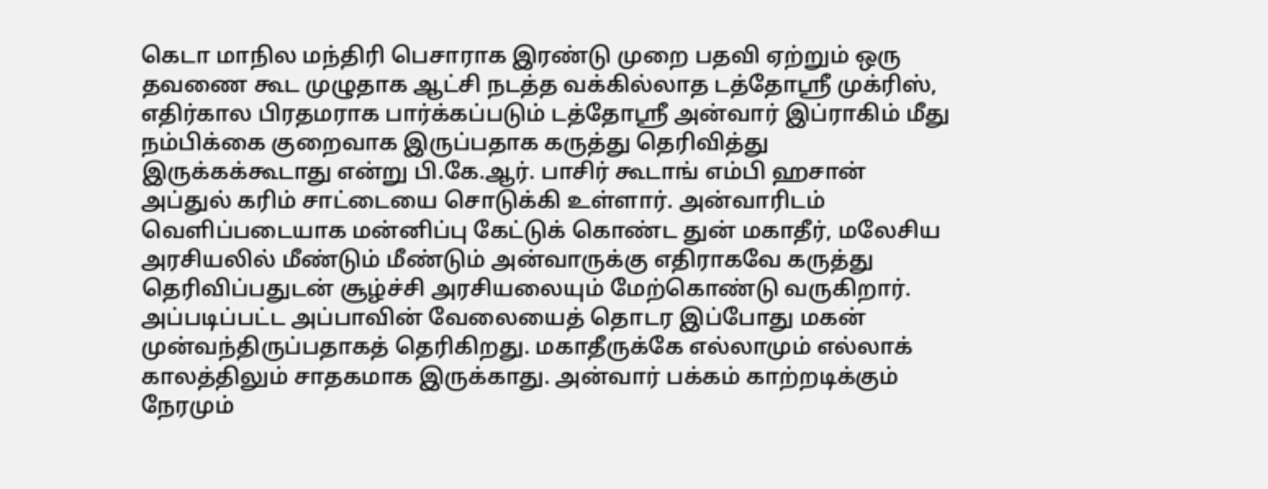கெடா மாநில மந்திரி பெசாராக இரண்டு முறை பதவி ஏற்றும் ஒரு தவணை கூட முழுதாக ஆட்சி நடத்த வக்கில்லாத டத்தோஸ்ரீ முக்ரிஸ், எதிர்கால பிரதமராக பார்க்கப்படும் டத்தோஸ்ரீ அன்வார் இப்ராகிம் மீது நம்பிக்கை குறைவாக இருப்பதாக கருத்து தெரிவித்து இருக்கக்கூடாது என்று பி.கே.ஆர். பாசிர் கூடாங் எம்பி ஹசான் அப்துல் கரிம் சாட்டையை சொடுக்கி உள்ளார். அன்வாரிடம் வெளிப்படையாக மன்னிப்பு கேட்டுக் கொண்ட துன் மகாதீர், மலேசிய அரசியலில் மீண்டும் மீண்டும் அன்வாருக்கு எதிராகவே கருத்து தெரிவிப்பதுடன் சூழ்ச்சி அரசியலையும் மேற்கொண்டு வருகிறார். அப்படிப்பட்ட அப்பாவின் வேலையைத் தொடர இப்போது மகன் முன்வந்திருப்பதாகத் தெரிகிறது. மகாதீருக்கே எல்லாமும் எல்லாக் காலத்திலும் சாதகமாக இருக்காது. அன்வார் பக்கம் காற்றடிக்கும் நேரமும்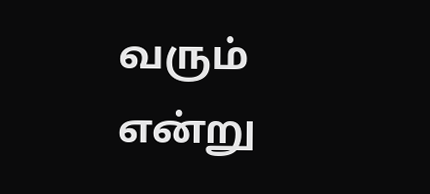வரும் என்று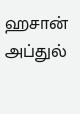ஹசான் அப்துல்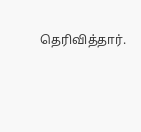தெரிவித்தார்.